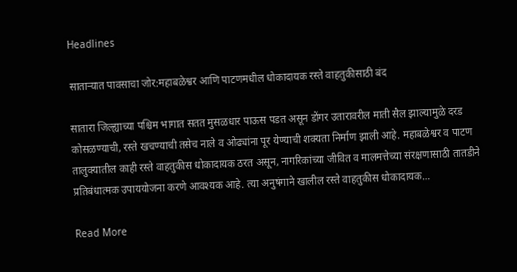Headlines

साताऱ्यात पावसाचा जोर:महाबळेश्वर आणि पाटणमधील धोकादायक रस्ते वाहतुकीसाठी बंद

सातारा जिल्ह्याच्या पश्चिम भागात सतत मुसळधार पाऊस पडत असून डोंगर उतारावरील माती सैल झाल्यामुळे दरड कोसळण्याची, रस्ते खचण्याची तसेच नाले व ओढ्यांना पूर येण्याची शक्यता निर्माण झाली आहे. महाबळेश्वर व पाटण तालुक्यातील काही रस्ते वाहतुकीस धोकादायक ठरत असून, नागरिकांच्या जीवित व मालमत्तेच्या संरक्षणासाठी तातडीने प्रतिबंधात्मक उपाययोजना करणे आवश्यक आहे. त्या अनुषंगाने खालील रस्ते वाहतुकीस धोकादायक…

Read More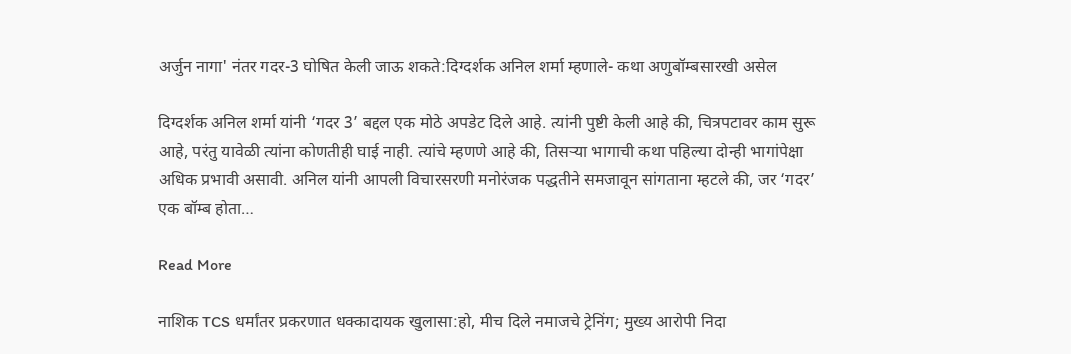अर्जुन नागा' नंतर गदर-3 घोषित केली जाऊ शकते:दिग्दर्शक अनिल शर्मा म्हणाले- कथा अणुबॉम्बसारखी असेल

दिग्दर्शक अनिल शर्मा यांनी ‘गदर 3’ बद्दल एक मोठे अपडेट दिले आहे. त्यांनी पुष्टी केली आहे की, चित्रपटावर काम सुरू आहे, परंतु यावेळी त्यांना कोणतीही घाई नाही. त्यांचे म्हणणे आहे की, तिसऱ्या भागाची कथा पहिल्या दोन्ही भागांपेक्षा अधिक प्रभावी असावी. अनिल यांनी आपली विचारसरणी मनोरंजक पद्धतीने समजावून सांगताना म्हटले की, जर ‘गदर’ एक बॉम्ब होता…

Read More

नाशिक TCS धर्मांतर प्रकरणात धक्कादायक खुलासा:हो, मीच दिले नमाजचे ट्रेनिंग; मुख्य आरोपी निदा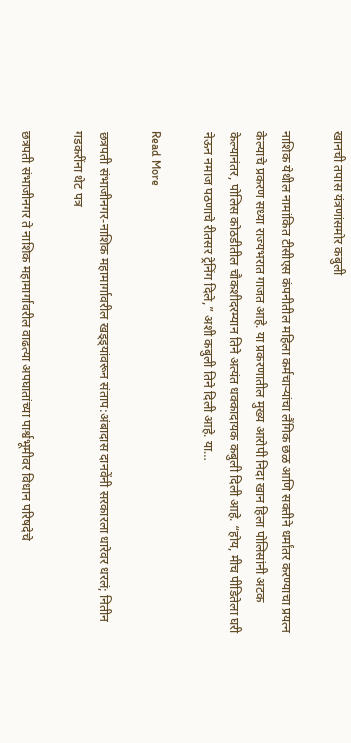खानची तपास यंत्रणांसमोर कबुली

नाशिक येथील नामांकित टीसीएस कंपनीतील महिला कर्मचाऱ्यांचा लैंगिक छळ आणि सक्तीने धर्मांतर करण्याचा प्रयत्न केल्याचे प्रकरण सध्या राज्यभरात गाजत आहे. या प्रकरणातील मुख्य आरोपी निदा खान हिला पोलिसांनी अटक केल्यानंतर, पोलिस कोठडीतील चौकशीदरम्यान तिने अत्यंत धक्कादायक कबुली दिली आहे. “होय, मीच पीडितेला घरी नेऊन नमाज पठणाचे रीतसर ट्रेनिंग दिले,” अशी कबुली तिने दिली आहे. या…

Read More

छत्रपती संभाजीनगर-नाशिक महामार्गावरील खड्ड्यांवरून संताप:अंबादास दानवेंनी सरकारला धारेवर धरलं; नितीन गडकरींना थेट पत्र

छत्रपती संभाजीनगर ते नाशिक महामार्गावरील वाढत्या अपघातांच्या पार्श्वभूमीवर विधान परिषदेचे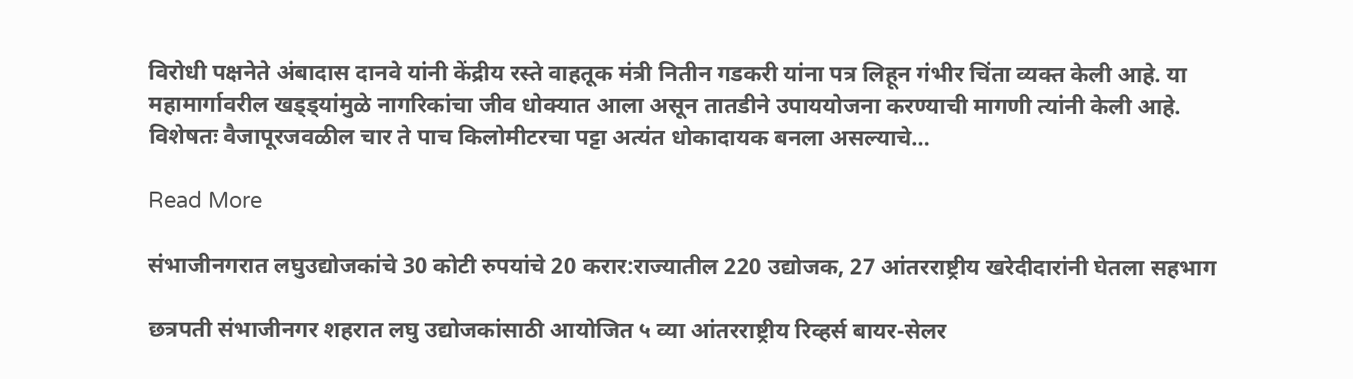विरोधी पक्षनेते अंबादास दानवे यांनी केंद्रीय रस्ते वाहतूक मंत्री नितीन गडकरी यांना पत्र लिहून गंभीर चिंता व्यक्त केली आहे. या महामार्गावरील खड्ड्यांमुळे नागरिकांचा जीव धोक्यात आला असून तातडीने उपाययोजना करण्याची मागणी त्यांनी केली आहे. विशेषतः वैजापूरजवळील चार ते पाच किलोमीटरचा पट्टा अत्यंत धोकादायक बनला असल्याचे…

Read More

संभाजीनगरात लघुउद्योजकांचे 30 कोटी रुपयांचे 20 करार:राज्यातील 220 उद्योजक, 27 आंतरराष्ट्रीय खरेदीदारांनी घेतला सहभाग

छत्रपती संभाजीनगर शहरात लघु उद्योजकांसाठी आयोजित ५ व्या आंतरराष्ट्रीय रिव्हर्स बायर-सेलर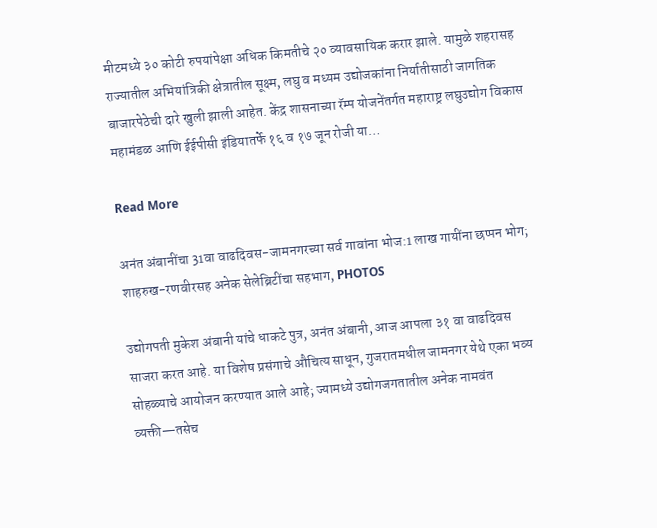मीटमध्ये ३० कोटी रुपयांपेक्षा अधिक किमतीचे २० व्यावसायिक करार झाले. यामुळे शहरासह राज्यातील अभियांत्रिकी क्षेत्रातील सूक्ष्म, लघु व मध्यम उद्योजकांना निर्यातीसाठी जागतिक बाजारपेठेची दारे खुली झाली आहेत. केंद्र शासनाच्या रॅम्प योजनेंतर्गत महाराष्ट्र लघुउद्योग विकास महामंडळ आणि ईईपीसी इंडियातर्फे १६ व १७ जून रोजी या…

Read More

अनंत अंबानींचा 31वा वाढदिवस-जामनगरच्या सर्व गावांना भोज:1 लाख गायींना छप्पन भोग; शाहरुख-रणवीरसह अनेक सेलेब्रिटींचा सहभाग, PHOTOS

उद्योगपती मुकेश अंबानी यांचे धाकटे पुत्र, अनंत अंबानी, आज आपला ३१ वा वाढदिवस साजरा करत आहे. या विशेष प्रसंगाचे औचित्य साधून, गुजरातमधील जामनगर येथे एका भव्य सोहळ्याचे आयोजन करण्यात आले आहे; ज्यामध्ये उद्योगजगतातील अनेक नामवंत व्यक्ती—तसेच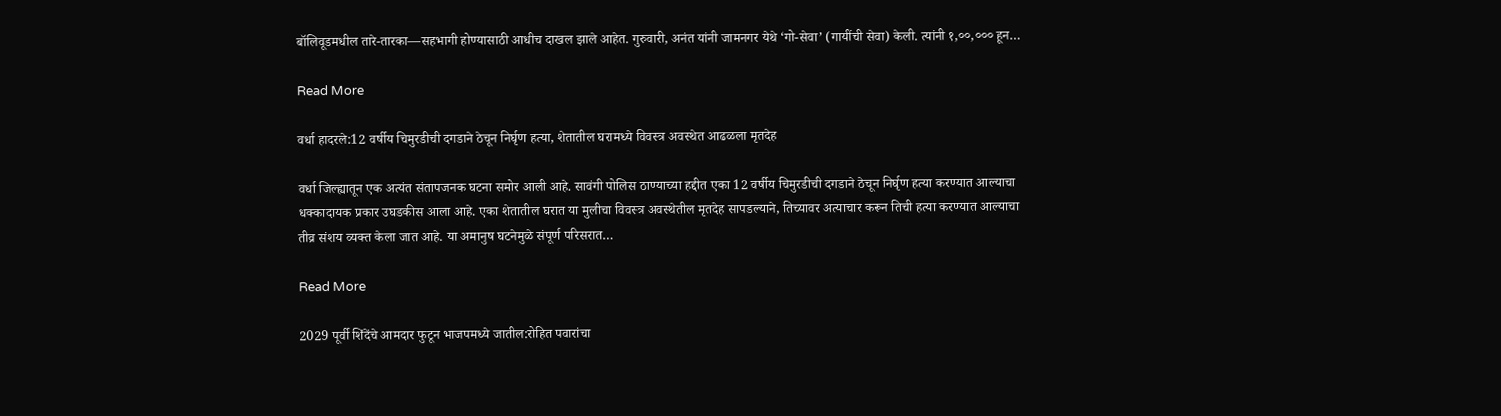बॉलिवूडमधील तारे-तारका—सहभागी होण्यासाठी आधीच दाखल झाले आहेत. गुरुवारी, अनंत यांनी जामनगर येथे ‘गो-सेवा’ (गायींची सेवा) केली. त्यांनी १,००,००० हून…

Read More

वर्धा हादरले:12 वर्षीय चिमुरडीची दगडाने ठेचून निर्घृण हत्या, शेतातील घरामध्ये विवस्त्र अवस्थेत आढळला मृतदेह

वर्धा जिल्ह्यातून एक अत्यंत संतापजनक घटना समोर आली आहे. सावंगी पोलिस ठाण्याच्या हद्दीत एका 12 वर्षीय चिमुरडीची दगडाने ठेचून निर्घृण हत्या करण्यात आल्याचा धक्कादायक प्रकार उघडकीस आला आहे. एका शेतातील घरात या मुलीचा विवस्त्र अवस्थेतील मृतदेह सापडल्याने, तिच्यावर अत्याचार करून तिची हत्या करण्यात आल्याचा तीव्र संशय व्यक्त केला जात आहे. या अमानुष घटनेमुळे संपूर्ण परिसरात…

Read More

2029 पूर्वी शिंदेंचे आमदार फुटून भाजपमध्ये जातील:रोहित पवारांचा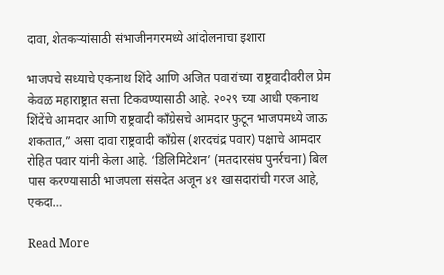दावा, शेतकऱ्यांसाठी संभाजीनगरमध्ये आंदोलनाचा इशारा

भाजपचे सध्याचे एकनाथ शिंदे आणि अजित पवारांच्या राष्ट्रवादीवरील प्रेम केवळ महाराष्ट्रात सत्ता टिकवण्यासाठी आहे. २०२९ च्या आधी एकनाथ शिंदेंचे आमदार आणि राष्ट्रवादी काँग्रेसचे आमदार फुटून भाजपमध्ये जाऊ शकतात,” असा दावा राष्ट्रवादी काँग्रेस (शरदचंद्र पवार) पक्षाचे आमदार रोहित पवार यांनी केला आहे. ‘डिलिमिटेशन’ (मतदारसंघ पुनर्रचना) बिल पास करण्यासाठी भाजपला संसदेत अजून ४१ खासदारांची गरज आहे, एकदा…

Read More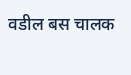वडील बस चालक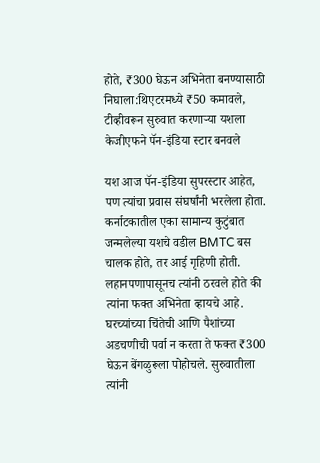होते, ₹300 घेऊन अभिनेता बनण्यासाठी निघाला:थिएटरमध्ये ₹50 कमावले, टीव्हीवरून सुरुवात करणाऱ्या यशला केजीएफने पॅन-इंडिया स्टार बनवले

यश आज पॅन-इंडिया सुपरस्टार आहेत, पण त्यांचा प्रवास संघर्षांनी भरलेला होता. कर्नाटकातील एका सामान्य कुटुंबात जन्मलेल्या यशचे वडील BMTC बस चालक होते, तर आई गृहिणी होती. लहानपणापासूनच त्यांनी ठरवले होते की त्यांना फक्त अभिनेता व्हायचे आहे. घरच्यांच्या चिंतेची आणि पैशांच्या अडचणीची पर्वा न करता ते फक्त ₹300 घेऊन बेंगळुरूला पोहोचले. सुरुवातीला त्यांनी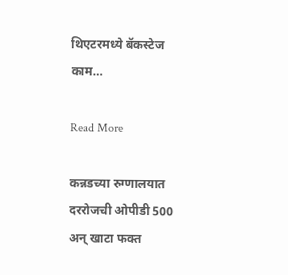थिएटरमध्ये बॅकस्टेज काम…

Read More

कन्नडच्या रुग्णालयात दररोजची ओपीडी 500 अन् खाटा फक्त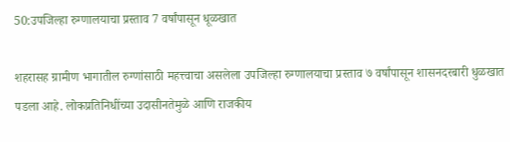50:उपजिल्हा रुग्णालयाचा प्रस्ताव 7 वर्षांपासून धूळखात

शहरासह ग्रामीण भागातील रुग्णांसाठी महत्त्वाचा असलेला उपजिल्हा रुग्णालयाचा प्रस्ताव ७ वर्षांपासून शासनदरबारी धुळखात पडला आहे. लोकप्रतिनिधींच्या उदासीनतेमुळे आणि राजकीय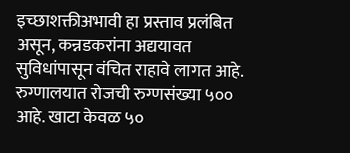इच्छाशक्तीअभावी हा प्रस्ताव प्रलंबित असून, कन्नडकरांना अद्ययावत सुविधांपासून वंचित राहावे लागत आहे. रुग्णालयात रोजची रुग्णसंख्या ५०० आहे. खाटा केवळ ५०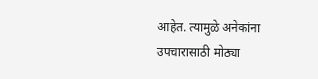आहेत. त्यामुळे अनेकांना उपचारासाठी मोठ्या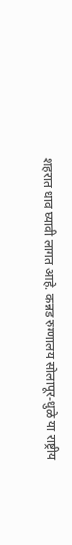शहरात धाव घ्यावी लागत आहे. कन्नड रुग्णालय सोलापूर-धुळे या राष्ट्रीय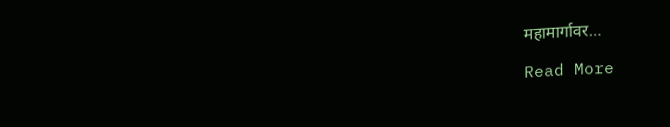महामार्गावर…

Read More